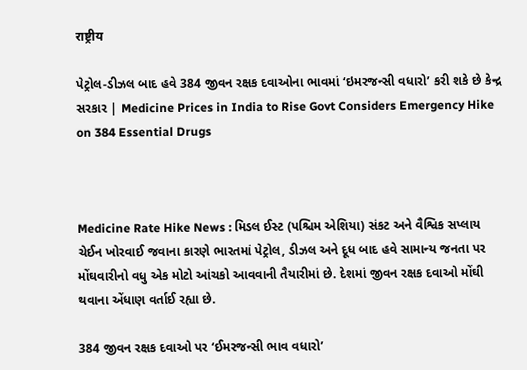राष्ट्रीय

પેટ્રોલ-ડીઝલ બાદ હવે 384 જીવન રક્ષક દવાઓના ભાવમાં ‘ઇમરજન્સી વધારો’ કરી શકે છે કેન્દ્ર સરકાર | Medicine Prices in India to Rise Govt Considers Emergency Hike on 384 Essential Drugs



Medicine Rate Hike News : મિડલ ઈસ્ટ (પશ્ચિમ એશિયા) સંકટ અને વૈશ્વિક સપ્લાય ચેઈન ખોરવાઈ જવાના કારણે ભારતમાં પેટ્રોલ, ડીઝલ અને દૂધ બાદ હવે સામાન્ય જનતા પર મોંઘવારીનો વધુ એક મોટો આંચકો આવવાની તૈયારીમાં છે. દેશમાં જીવન રક્ષક દવાઓ મોંઘી થવાના એંધાણ વર્તાઈ રહ્યા છે.

384 જીવન રક્ષક દવાઓ પર ‘ઈમરજન્સી ભાવ વધારો’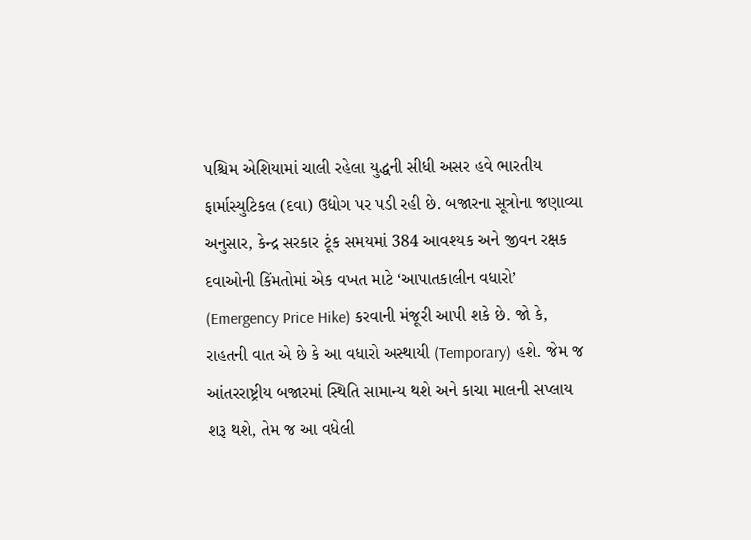પશ્ચિમ એશિયામાં ચાલી રહેલા યુદ્ધની સીધી અસર હવે ભારતીય ફાર્માસ્યુટિકલ (દવા) ઉદ્યોગ પર પડી રહી છે. બજારના સૂત્રોના જણાવ્યા અનુસાર, કેન્દ્ર સરકાર ટૂંક સમયમાં 384 આવશ્યક અને જીવન રક્ષક દવાઓની કિંમતોમાં એક વખત માટે ‘આપાતકાલીન વધારો’ (Emergency Price Hike) કરવાની મંજૂરી આપી શકે છે. જો કે, રાહતની વાત એ છે કે આ વધારો અસ્થાયી (Temporary) હશે. જેમ જ આંતરરાષ્ટ્રીય બજારમાં સ્થિતિ સામાન્ય થશે અને કાચા માલની સપ્લાય શરૂ થશે, તેમ જ આ વધેલી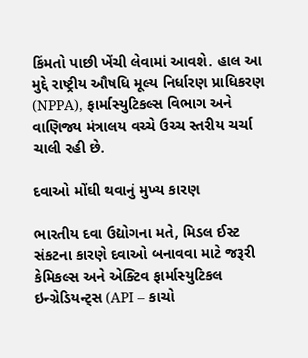કિંમતો પાછી ખેંચી લેવામાં આવશે. હાલ આ મુદ્દે રાષ્ટ્રીય ઔષધિ મૂલ્ય નિર્ધારણ પ્રાધિકરણ (NPPA), ફાર્માસ્યુટિકલ્સ વિભાગ અને વાણિજ્ય મંત્રાલય વચ્ચે ઉચ્ચ સ્તરીય ચર્ચા ચાલી રહી છે.

દવાઓ મોંઘી થવાનું મુખ્ય કારણ

ભારતીય દવા ઉદ્યોગના મતે, મિડલ ઈસ્ટ સંકટના કારણે દવાઓ બનાવવા માટે જરૂરી કેમિકલ્સ અને એક્ટિવ ફાર્માસ્યુટિકલ ઇન્ગ્રેડિયન્ટ્સ (API – કાચો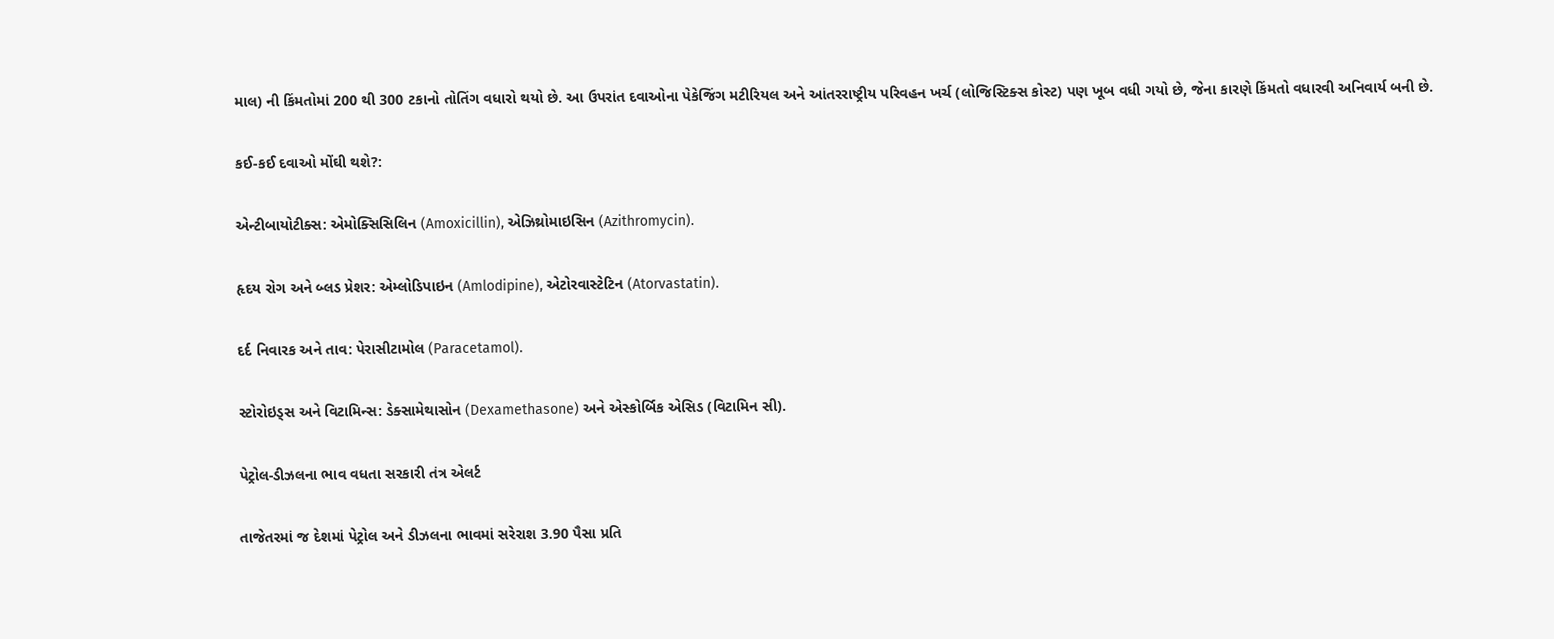માલ) ની કિંમતોમાં 200 થી 300 ટકાનો તોતિંગ વધારો થયો છે. આ ઉપરાંત દવાઓના પેકેજિંગ મટીરિયલ અને આંતરરાષ્ટ્રીય પરિવહન ખર્ચ (લોજિસ્ટિક્સ કોસ્ટ) પણ ખૂબ વધી ગયો છે, જેના કારણે કિંમતો વધારવી અનિવાર્ય બની છે.

કઈ-કઈ દવાઓ મોંઘી થશે?:

એન્ટીબાયોટીક્સ: એમોક્સિસિલિન (Amoxicillin), એઝિથ્રોમાઇસિન (Azithromycin).

હૃદય રોગ અને બ્લડ પ્રેશર: એમ્લોડિપાઇન (Amlodipine), એટોરવાસ્ટેટિન (Atorvastatin).

દર્દ નિવારક અને તાવ: પેરાસીટામોલ (Paracetamol).

સ્ટોરોઇડ્સ અને વિટામિન્સ: ડેક્સામેથાસોન (Dexamethasone) અને એસ્કોર્બિક એસિડ (વિટામિન સી).

પેટ્રોલ-ડીઝલના ભાવ વધતા સરકારી તંત્ર એલર્ટ

તાજેતરમાં જ દેશમાં પેટ્રોલ અને ડીઝલના ભાવમાં સરેરાશ 3.90 પૈસા પ્રતિ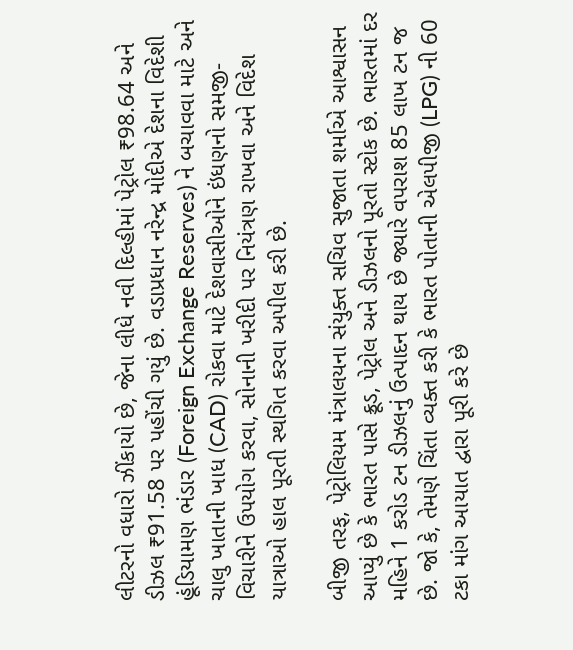લીટરનો વધારો ઝીંકાયો છે, જેના લીધે નવી દિલ્હીમાં પેટ્રોલ ₹98.64 અને ડીઝલ ₹91.58 પર પહોંચી ગયું છે. વડાપ્રધાન નરેન્દ્ર મોદીએ દેશના વિદેશી હૂંડિયામણ ભંડાર (Foreign Exchange Reserves) ને બચાવવા માટે અને ચાલુ ખાતાની ખાધ (CAD) રોકવા માટે દેશવાસીઓને ઇંધણનો સમજી-વિચારીને ઉપયોગ કરવા, સોનાની ખરીદી પર નિયંત્રણ રાખવા અને વિદેશ યાત્રાઓ હાલ પૂરતી સ્થગિત કરવા અપીલ કરી છે.

બીજી તરફ, પેટ્રોલિયમ મંત્રાલયના સંયુક્ત સચિવ સુજાતા શર્માએ આશ્વાસન આપ્યું છે કે ભારત પાસે ક્રૂડ, પેટ્રોલ અને ડીઝલનો પૂરતો સ્ટોક છે. ભારતમાં દર મહિને 1 કરોડ ટન ડીઝલનું ઉત્પાદન થાય છે જ્યારે વપરાશ 85 લાખ ટન જ છે. જો કે, તેમણે ચિંતા વ્યક્ત કરી કે ભારત પોતાની એલપીજી (LPG) ની 60 ટકા માંગ આયાત દ્વારા પૂરી કરે છે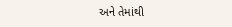અને તેમાંથી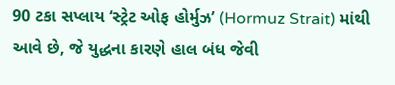90 ટકા સપ્લાય ‘સ્ટ્રેટ ઓફ હોર્મુઝ’ (Hormuz Strait) માંથી આવે છે, જે યુદ્ધના કારણે હાલ બંધ જેવી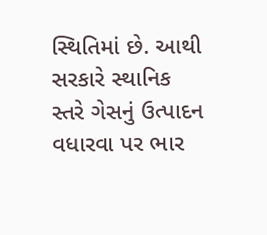સ્થિતિમાં છે. આથી સરકારે સ્થાનિક સ્તરે ગેસનું ઉત્પાદન વધારવા પર ભાર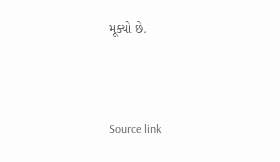મૂક્યો છે.



Source link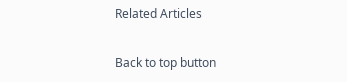Related Articles

Back to top button